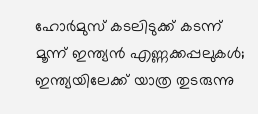ഹോർമുസ് കടലിടുക്ക് കടന്ന് മൂന്ന് ഇന്ത്യൻ എണ്ണക്കപ്പലുകൾ; ഇന്ത്യയിലേക്ക് യാത്ര തുടരുന്നു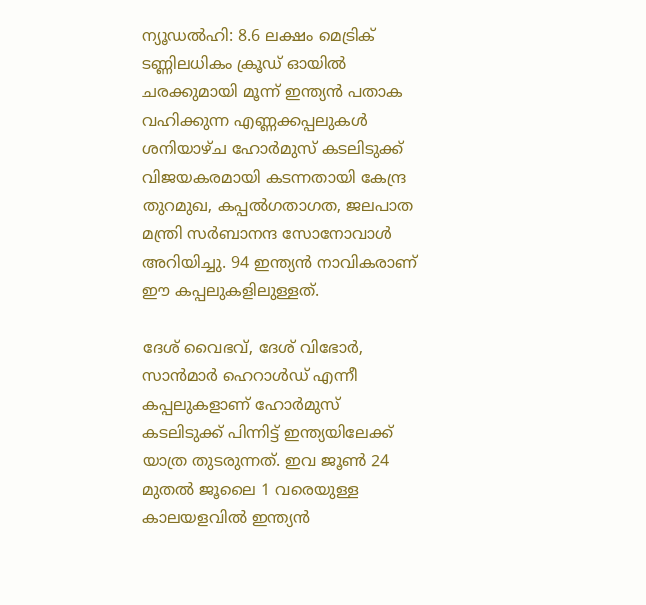ന്യൂഡൽഹി: 8.6 ലക്ഷം മെട്രിക് ടണ്ണിലധികം ക്രൂഡ് ഓയിൽ ചരക്കുമായി മൂന്ന് ഇന്ത്യൻ പതാക വഹിക്കുന്ന എണ്ണക്കപ്പലുകൾ ശനിയാഴ്ച ഹോർമുസ് കടലിടുക്ക് വിജയകരമായി കടന്നതായി കേന്ദ്ര തുറമുഖ, കപ്പൽഗതാഗത, ജലപാത മന്ത്രി സർബാനന്ദ സോനോവാൾ അറിയിച്ചു. 94 ഇന്ത്യൻ നാവികരാണ് ഈ കപ്പലുകളിലുള്ളത്.

ദേശ് വൈഭവ്, ദേശ് വിഭോർ, സാൻമാർ ഹെറാൾഡ് എന്നീ കപ്പലുകളാണ് ഹോർമുസ് കടലിടുക്ക് പിന്നിട്ട് ഇന്ത്യയിലേക്ക് യാത്ര തുടരുന്നത്. ഇവ ജൂൺ 24 മുതൽ ജൂലൈ 1 വരെയുള്ള കാലയളവിൽ ഇന്ത്യൻ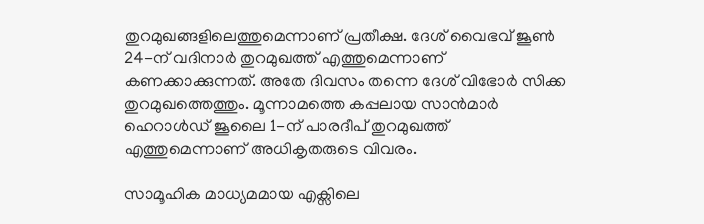തുറമുഖങ്ങളിലെത്തുമെന്നാണ് പ്രതീക്ഷ. ദേശ് വൈഭവ് ജൂൺ 24-ന് വദിനാർ തുറമുഖത്ത് എത്തുമെന്നാണ് കണക്കാക്കുന്നത്. അതേ ദിവസം തന്നെ ദേശ് വിഭോർ സിക്ക തുറമുഖത്തെത്തും. മൂന്നാമത്തെ കപ്പലായ സാൻമാർ ഹെറാൾഡ് ജൂലൈ 1-ന് പാരദീപ് തുറമുഖത്ത് എത്തുമെന്നാണ് അധികൃതരുടെ വിവരം.

സാമൂഹിക മാധ്യമമായ എക്സിലെ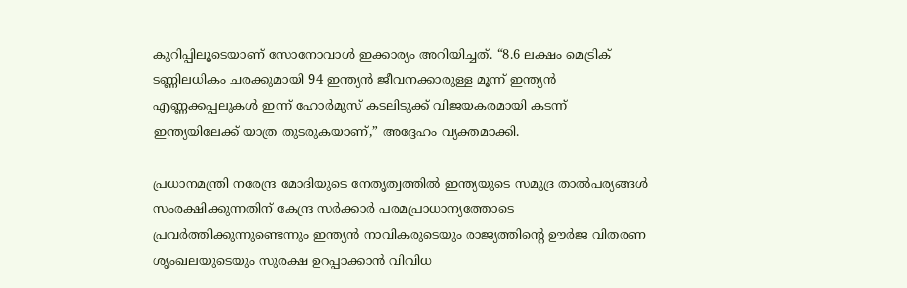കുറിപ്പിലൂടെയാണ് സോനോവാൾ ഇക്കാര്യം അറിയിച്ചത്. “8.6 ലക്ഷം മെട്രിക് ടണ്ണിലധികം ചരക്കുമായി 94 ഇന്ത്യൻ ജീവനക്കാരുള്ള മൂന്ന് ഇന്ത്യൻ എണ്ണക്കപ്പലുകൾ ഇന്ന് ഹോർമുസ് കടലിടുക്ക് വിജയകരമായി കടന്ന് ഇന്ത്യയിലേക്ക് യാത്ര തുടരുകയാണ്,” അദ്ദേഹം വ്യക്തമാക്കി.

പ്രധാനമന്ത്രി നരേന്ദ്ര മോദിയുടെ നേതൃത്വത്തിൽ ഇന്ത്യയുടെ സമുദ്ര താൽപര്യങ്ങൾ സംരക്ഷിക്കുന്നതിന് കേന്ദ്ര സർക്കാർ പരമപ്രാധാന്യത്തോടെ പ്രവർത്തിക്കുന്നുണ്ടെന്നും ഇന്ത്യൻ നാവികരുടെയും രാജ്യത്തിന്റെ ഊർജ വിതരണ ശൃംഖലയുടെയും സുരക്ഷ ഉറപ്പാക്കാൻ വിവിധ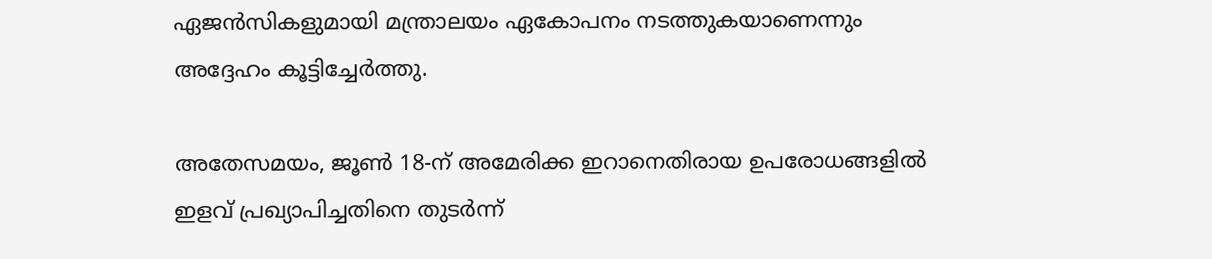ഏജൻസികളുമായി മന്ത്രാലയം ഏകോപനം നടത്തുകയാണെന്നും അദ്ദേഹം കൂട്ടിച്ചേർത്തു.

അതേസമയം, ജൂൺ 18-ന് അമേരിക്ക ഇറാനെതിരായ ഉപരോധങ്ങളിൽ ഇളവ് പ്രഖ്യാപിച്ചതിനെ തുടർന്ന്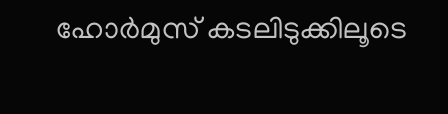ഹോർമുസ് കടലിടുക്കിലൂടെ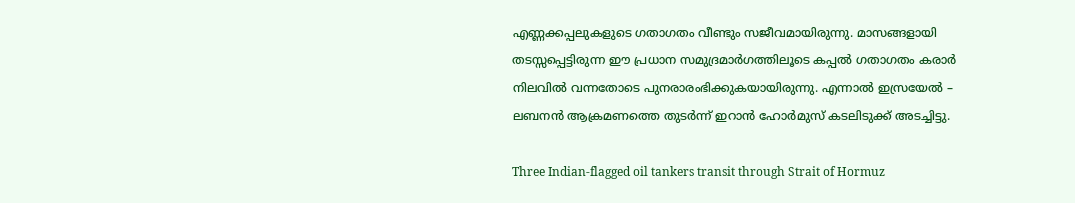എണ്ണക്കപ്പലുകളുടെ ഗതാഗതം വീണ്ടും സജീവമായിരുന്നു. മാസങ്ങളായി തടസ്സപ്പെട്ടിരുന്ന ഈ പ്രധാന സമുദ്രമാർഗത്തിലൂടെ കപ്പൽ ഗതാഗതം കരാർ നിലവിൽ വന്നതോടെ പുനരാരംഭിക്കുകയായിരുന്നു. എന്നാൽ ഇസ്രയേൽ – ലബനൻ ആക്രമണത്തെ തുടർന്ന് ഇറാൻ ഹോർമുസ് കടലിടുക്ക് അടച്ചിട്ടു.

Three Indian-flagged oil tankers transit through Strait of Hormuz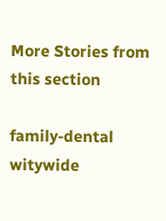More Stories from this section

family-dental
witywide